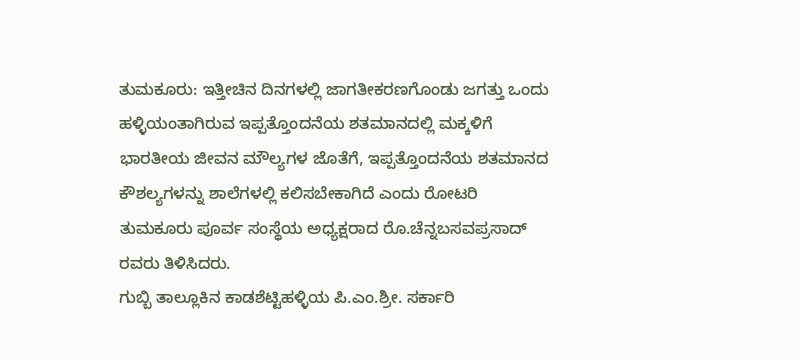ತುಮಕೂರು: ಇತ್ತೀಚಿನ ದಿನಗಳಲ್ಲಿ ಜಾಗತೀಕರಣಗೊಂಡು ಜಗತ್ತು ಒಂದು ಹಳ್ಳಿಯಂತಾಗಿರುವ ಇಪ್ಪತ್ತೊಂದನೆಯ ಶತಮಾನದಲ್ಲಿ ಮಕ್ಕಳಿಗೆ ಭಾರತೀಯ ಜೀವನ ಮೌಲ್ಯಗಳ ಜೊತೆಗೆ, ಇಪ್ಪತ್ತೊಂದನೆಯ ಶತಮಾನದ ಕೌಶಲ್ಯಗಳನ್ನು ಶಾಲೆಗಳಲ್ಲಿ ಕಲಿಸಬೇಕಾಗಿದೆ ಎಂದು ರೋಟರಿ ತುಮಕೂರು ಪೂರ್ವ ಸಂಸ್ಥೆಯ ಅಧ್ಯಕ್ಷರಾದ ರೊ.ಚೆನ್ನಬಸವಪ್ರಸಾದ್ ರವರು ತಿಳಿಸಿದರು.
ಗುಬ್ಬಿ ತಾಲ್ಲೂಕಿನ ಕಾಡಶೆಟ್ಟಿಹಳ್ಳಿಯ ಪಿ.ಎಂ.ಶ್ರೀ. ಸರ್ಕಾರಿ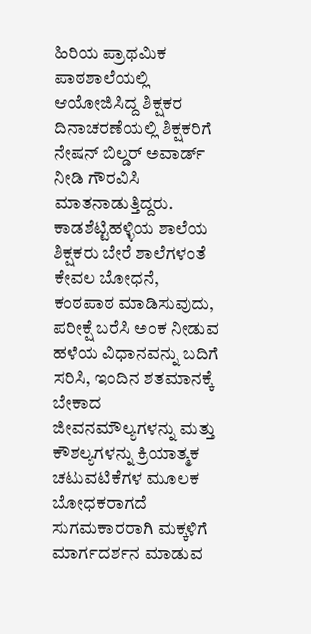ಹಿರಿಯ ಪ್ರಾಥಮಿಕ ಪಾಠಶಾಲೆಯಲ್ಲಿ ಆಯೋಜಿಸಿದ್ದ ಶಿಕ್ಷಕರ ದಿನಾಚರಣೆಯಲ್ಲಿ ಶಿಕ್ಷಕರಿಗೆ ನೇಷನ್ ಬಿಲ್ಡರ್ ಅವಾರ್ಡ್ ನೀಡಿ ಗೌರವಿಸಿ ಮಾತನಾಡುತ್ತಿದ್ದರು. ಕಾಡಶೆಟ್ಟಿಹಳ್ಳಿಯ ಶಾಲೆಯ ಶಿಕ್ಷಕರು ಬೇರೆ ಶಾಲೆಗಳಂತೆ ಕೇವಲ ಬೋಧನೆ, ಕಂಠಪಾಠ ಮಾಡಿಸುವುದು, ಪರೀಕ್ಷೆ ಬರೆಸಿ ಅಂಕ ನೀಡುವ ಹಳೆಯ ವಿಧಾನವನ್ನು ಬದಿಗೆ ಸರಿಸಿ, ಇಂದಿನ ಶತಮಾನಕ್ಕೆ ಬೇಕಾದ ಜೀವನಮೌಲ್ಯಗಳನ್ನು ಮತ್ತು ಕೌಶಲ್ಯಗಳನ್ನು ಕ್ರಿಯಾತ್ಮಕ ಚಟುವಟಿಕೆಗಳ ಮೂಲಕ ಬೋಧಕರಾಗದೆ ಸುಗಮಕಾರರಾಗಿ ಮಕ್ಕಳಿಗೆ ಮಾರ್ಗದರ್ಶನ ಮಾಡುವ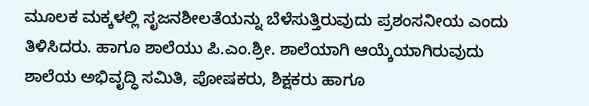ಮೂಲಕ ಮಕ್ಕಳಲ್ಲಿ ಸೃಜನಶೀಲತೆಯನ್ನು ಬೆಳೆಸುತ್ತಿರುವುದು ಪ್ರಶಂಸನೀಯ ಎಂದು ತಿಳಿಸಿದರು. ಹಾಗೂ ಶಾಲೆಯು ಪಿ.ಎಂ.ಶ್ರೀ. ಶಾಲೆಯಾಗಿ ಆಯ್ಕೆಯಾಗಿರುವುದು ಶಾಲೆಯ ಅಭಿವೃದ್ಧಿ ಸಮಿತಿ, ಪೋಷಕರು, ಶಿಕ್ಷಕರು ಹಾಗೂ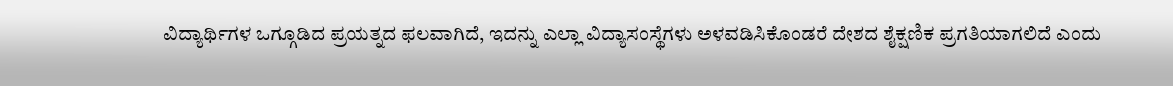ವಿದ್ಯಾರ್ಥಿಗಳ ಒಗ್ಗೂಡಿದ ಪ್ರಯತ್ನದ ಫಲವಾಗಿದೆ, ಇದನ್ನು ಎಲ್ಲಾ ವಿದ್ಯಾಸಂಸ್ಥೆಗಳು ಅಳವಡಿಸಿಕೊಂಡರೆ ದೇಶದ ಶೈಕ್ಷಣಿಕ ಪ್ರಗತಿಯಾಗಲಿದೆ ಎಂದು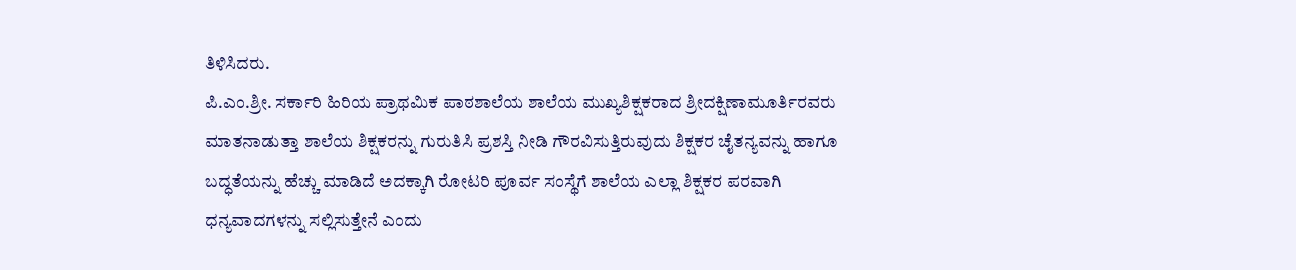ತಿಳಿಸಿದರು.
ಪಿ.ಎಂ.ಶ್ರೀ. ಸರ್ಕಾರಿ ಹಿರಿಯ ಪ್ರಾಥಮಿಕ ಪಾಠಶಾಲೆಯ ಶಾಲೆಯ ಮುಖ್ಯಶಿಕ್ಷಕರಾದ ಶ್ರೀದಕ್ಷಿಣಾಮೂರ್ತಿರವರು ಮಾತನಾಡುತ್ತಾ ಶಾಲೆಯ ಶಿಕ್ಷಕರನ್ನು ಗುರುತಿಸಿ ಪ್ರಶಸ್ತಿ ನೀಡಿ ಗೌರವಿಸುತ್ತಿರುವುದು ಶಿಕ್ಷಕರ ಚೈತನ್ಯವನ್ನು ಹಾಗೂ ಬದ್ಧತೆಯನ್ನು ಹೆಚ್ಚು ಮಾಡಿದೆ ಅದಕ್ಕಾಗಿ ರೋಟರಿ ಪೂರ್ವ ಸಂಸ್ಥೆಗೆ ಶಾಲೆಯ ಎಲ್ಲಾ ಶಿಕ್ಷಕರ ಪರವಾಗಿ ಧನ್ಯವಾದಗಳನ್ನು ಸಲ್ಲಿಸುತ್ತೇನೆ ಎಂದು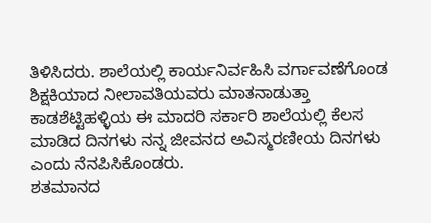ತಿಳಿಸಿದರು. ಶಾಲೆಯಲ್ಲಿ ಕಾರ್ಯನಿರ್ವಹಿಸಿ ವರ್ಗಾವಣೆಗೊಂಡ ಶಿಕ್ಷಕಿಯಾದ ನೀಲಾವತಿಯವರು ಮಾತನಾಡುತ್ತಾ ಕಾಡಶೆಟ್ಟಿಹಳ್ಳಿಯ ಈ ಮಾದರಿ ಸರ್ಕಾರಿ ಶಾಲೆಯಲ್ಲಿ ಕೆಲಸ ಮಾಡಿದ ದಿನಗಳು ನನ್ನ ಜೀವನದ ಅವಿಸ್ಮರಣೀಯ ದಿನಗಳು ಎಂದು ನೆನಪಿಸಿಕೊಂಡರು.
ಶತಮಾನದ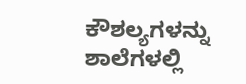ಕೌಶಲ್ಯಗಳನ್ನು ಶಾಲೆಗಳಲ್ಲಿ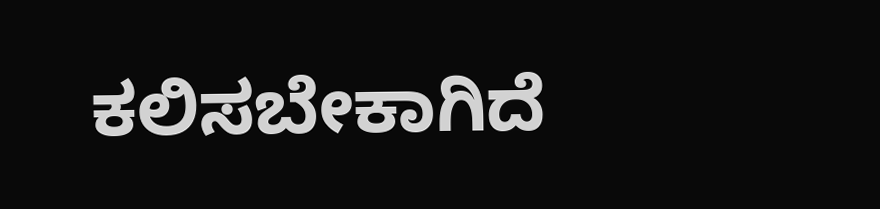ಕಲಿಸಬೇಕಾಗಿದೆ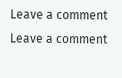Leave a comment
Leave a comment